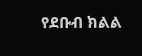የደቡብ ክልል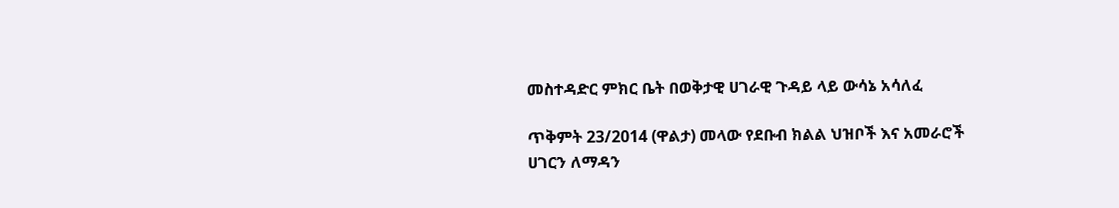መስተዳድር ምክር ቤት በወቅታዊ ሀገራዊ ጉዳይ ላይ ውሳኔ አሳለፈ

ጥቅምት 23/2014 (ዋልታ) መላው የደቡብ ክልል ህዝቦች እና አመራሮች ሀገርን ለማዳን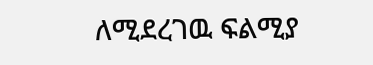ለሚደረገዉ ፍልሚያ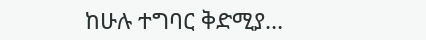ከሁሉ ተግባር ቅድሚያ…